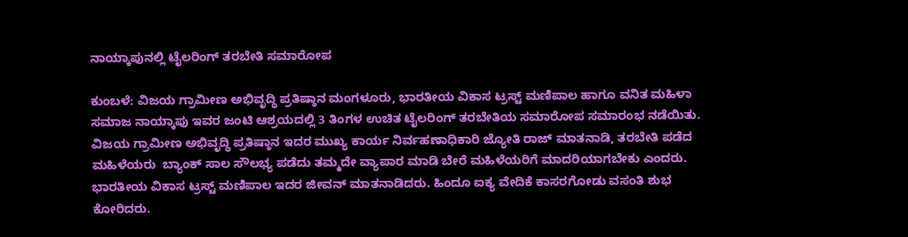ನಾಯ್ಕಾಪುನಲ್ಲಿ ಟೈಲರಿಂಗ್ ತರಬೇತಿ ಸಮಾರೋಪ

ಕುಂಬಳೆ: ವಿಜಯ ಗ್ರಾಮೀಣ ಅಭಿವೃದ್ಧಿ ಪ್ರತಿಷ್ಠಾನ ಮಂಗಳೂರು, ಭಾರತೀಯ ವಿಕಾಸ ಟ್ರಸ್ಟ್ ಮಣಿಪಾಲ ಹಾಗೂ ವನಿತ ಮಹಿಳಾ ಸಮಾಜ ನಾಯ್ಕಾಪು ಇವರ ಜಂಟಿ ಆಶ್ರಯದಲ್ಲಿ 3 ತಿಂಗಳ ಉಚಿತ ಟೈಲರಿಂಗ್ ತರಬೇತಿಯ ಸಮಾರೋಪ ಸಮಾರಂಭ ನಡೆಯಿತು.  ವಿಜಯ ಗ್ರಾಮೀಣ ಅಭಿವೃದ್ಧಿ ಪ್ರತಿಷ್ಠಾನ ಇದರ ಮುಖ್ಯ ಕಾರ್ಯ ನಿರ್ವಹಣಾಧಿಕಾರಿ ಜ್ಯೋತಿ ರಾಜ್ ಮಾತನಾಡಿ, ತರಬೇತಿ ಪಡೆದ ಮಹಿಳೆಯರು  ಬ್ಯಾಂಕ್ ಸಾಲ ಸೌಲಭ್ಯ ಪಡೆದು ತಮ್ಮದೇ ವ್ಯಾಪಾರ ಮಾಡಿ ಬೇರೆ ಮಹಿಳೆಯರಿಗೆ ಮಾದರಿಯಾಗಬೇಕು ಎಂದರು. ಭಾರತೀಯ ವಿಕಾಸ ಟ್ರಸ್ಟ್ ಮಣಿಪಾಲ ಇದರ ಜೀವನ್ ಮಾತನಾಡಿದರು. ಹಿಂದೂ ಐಕ್ಯ ವೇದಿಕೆ ಕಾಸರಗೋಡು ವಸಂತಿ ಶುಭ ಕೋರಿದರು.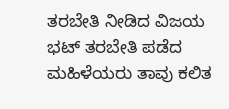ತರಬೇತಿ ನೀಡಿದ ವಿಜಯ ಭಟ್ ತರಬೇತಿ ಪಡೆದ ಮಹಿಳೆಯರು ತಾವು ಕಲಿತ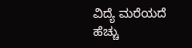ವಿದ್ಯೆ ಮರೆಯದೆ ಹೆಚ್ಚು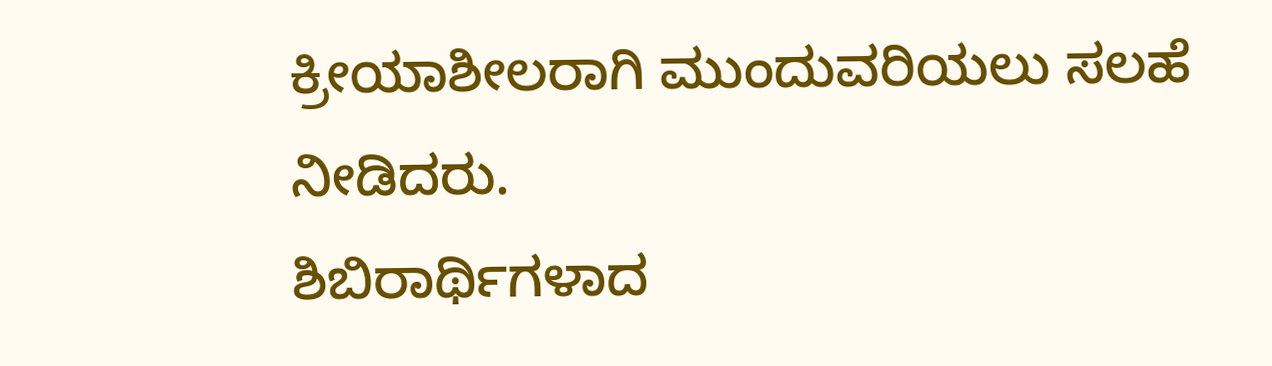ಕ್ರೀಯಾಶೀಲರಾಗಿ ಮುಂದುವರಿಯಲು ಸಲಹೆ ನೀಡಿದರು.
ಶಿಬಿರಾರ್ಥಿಗಳಾದ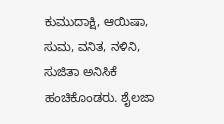ಕುಮುದಾಕ್ಷಿ, ಆಯಿಷಾ, ಸುಮ, ವನಿತ, ನಳಿನಿ, ಸುಜಿತಾ ಅನಿಸಿಕೆ ಹಂಚಿಕೊಂಡರು. ಶೈಲಜಾ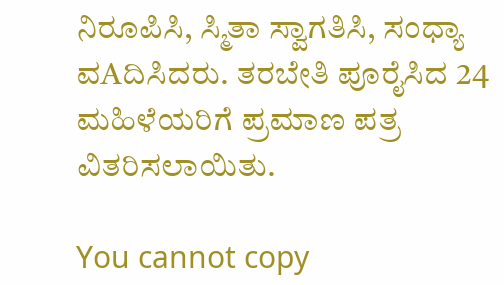ನಿರೂಪಿಸಿ, ಸ್ಮಿತಾ ಸ್ವಾಗತಿಸಿ, ಸಂಧ್ಯಾ ವAದಿಸಿದರು. ತರಬೇತಿ ಪೂರೈಸಿದ 24 ಮಹಿಳೆಯರಿಗೆ ಪ್ರಮಾಣ ಪತ್ರ ವಿತರಿಸಲಾಯಿತು.

You cannot copy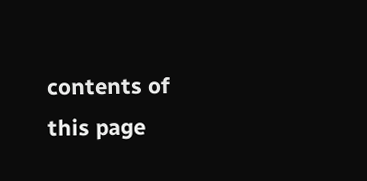contents of this page